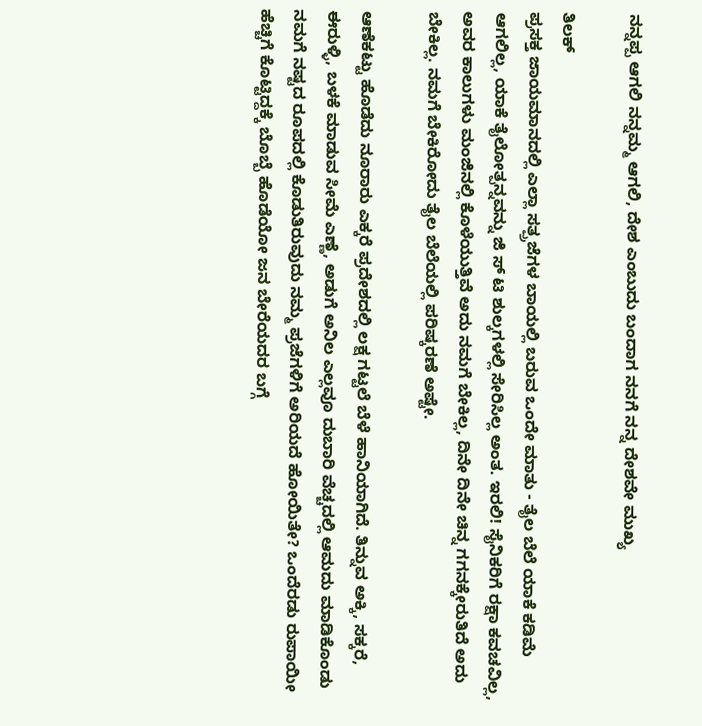ನನ್ನಪ್ಪ ಆಗಲಿ ನನ್ನಮ್ಮ ಆಗಲಿ, ದೇಶ ಎಂಬುದು ಬಂದಾಗ ನನಗೆ ನನ್ನ ದೇಶವೇ ಮುಖ್ಯ

ತಿಲಕ್
ಪ್ರಸಕ್ತ ಜಾಯಮಾನದಲ್ಲಿ ಎಲ್ಲಾ ಸತ್ಪ್ರಜೆಗಳ ಬಾಯಲ್ಲಿ ಬರುವ ಒಂದೇ ಮಾತು - ತೈಲ ಬೆಲೆ ಯಾಕೆ ಕಡಿಮೆ ಆಗಲಿಲ್ಲ, ಯಾಕೆ ತೈಲೋತ್ಪನ್ನವನ್ನು ಜಿ ಸ್ ಟಿ ಶುಲ್ಕಗಳಲ್ಲಿ ಸೇರಿಸಿಲ್ಲ ಅಂತ. ಇರಲಿ! ಸೈನಿಕರಿಗೆ ರಕ್ಷಾ ಕವಚವಿಲ್ಲ, ಅವರ ಕಾಲುಗಳು ಮಂಜಿನಲ್ಲಿ ಕೊಳೆಯುತ್ತಿವೆ ಅದು ನಮಗೆ ಬೇಕಿಲ್ಲ, ದಿನೇ ದಿನೇ ಚಿನ್ನ ಗಗನಕ್ಕೇರುತಿದೆ ಅದು ಬೇಕಿಲ್ಲ. ನಮಗೆ ಬೇಕಿರೋದು ತೈಲ ಬೆಲೆಯಲ್ಲಿ ಪರಿಷ್ಕರಣೆ ಅಷ್ಟೇ.

ಆಣೆಕಟ್ಟು ಹೊಡೆದು ನೂರಾರು ಎಕ್ಕರೆ ಪ್ರದೇಶದಲ್ಲಿ ಲಕ್ಷ ಗಟ್ಟಲೆ ಬೆಳೆ ಹಾನಿಯಾಗಿದೆ. ತಿನ್ನುವ ಅಕ್ಕಿ, ಸಕ್ಕರೆ, ಈರುಳ್ಳಿ, ಬಳಕೆ ಮಾಡುವ ಸೀಮೆ ಎಣ್ಣೆ, ಅಡುಗೆ ಅನಿಲ ಎಲ್ಲವೂ ದುಬಾರಿ ವೆಚ್ಚದಲ್ಲಿ ಆಮದು ಮಾಡಿಕೊಂಡು ನಮಗೆ ನಷ್ಟದ ರೂಪದಲ್ಲಿ ಕೊಡುತಿರುವುದು ನಮ್ಮ ಪ್ರಜೆಗಳಿಗೆ ಅರಿಯದೆ ಹೋಯಿತೇ? ಒಂದೆರಡು ರುಪಾಯೀ ಹೆಚ್ಚಿಗೆ ಕೊಟ್ಟಿದ್ದಕ್ಕೆ ಬೊಬ್ಬೆ ಹೊಡೆಯೋ ಜನ ಬೇರೆಯದರ ಬಗ್ಗೆ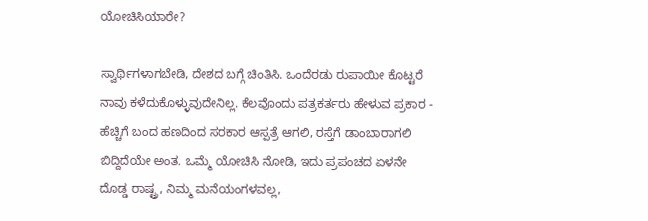ಯೋಚಿಸಿಯಾರೇ?

ಸ್ವಾರ್ಥಿಗಳಾಗಬೇಡಿ, ದೇಶದ ಬಗ್ಗೆ ಚಿಂತಿಸಿ. ಒಂದೆರಡು ರುಪಾಯೀ ಕೊಟ್ಟರೆ ನಾವು ಕಳೆದುಕೊಳ್ಳುವುದೇನಿಲ್ಲ. ಕೆಲವೊಂದು ಪತ್ರಕರ್ತರು ಹೇಳುವ ಪ್ರಕಾರ - ಹೆಚ್ಚಿಗೆ ಬಂದ ಹಣದಿಂದ ಸರಕಾರ ಆಸ್ಪತ್ರೆ ಆಗಲಿ, ರಸ್ತೆಗೆ ಡಾಂಬಾರಾಗಲಿ ಬಿದ್ದಿದೆಯೇ ಅಂತ. ಒಮ್ಮೆ ಯೋಚಿಸಿ ನೋಡಿ, ಇದು ಪ್ರಪಂಚದ ಏಳನೇ ದೊಡ್ಡ ರಾಷ್ಟ್ರ, ನಿಮ್ಮ ಮನೆಯಂಗಳವಲ್ಲ,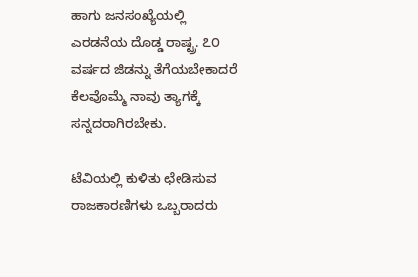ಹಾಗು ಜನಸಂಖ್ಯೆಯಲ್ಲಿ ಎರಡನೆಯ ದೊಡ್ಡ ರಾಷ್ಟ್ರ. ೭೦ ವರ್ಷದ ಜಿಡನ್ನು ತೆಗೆಯಬೇಕಾದರೆ ಕೆಲವೊಮ್ಮೆ ನಾವು ತ್ಯಾಗಕ್ಕೆ ಸನ್ನದರಾಗಿರಬೇಕು.

ಟೆವಿಯಲ್ಲಿ ಕುಳಿತು ಛೇಡಿಸುವ ರಾಜಕಾರಣಿಗಳು ಒಬ್ಬರಾದರು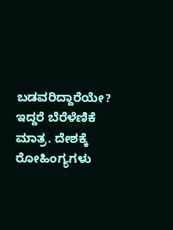ಬಡವರಿದ್ದಾರೆಯೇ? ಇದ್ದರೆ ಬೆರೆಳೆಣಿಕೆ ಮಾತ್ರ. ದೇಶಕ್ಕೆ ರೋಹಿಂಗ್ಯಗಳು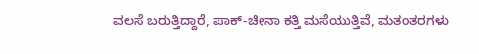ವಲಸೆ ಬರುತ್ತಿದ್ದಾರೆ, ಪಾಕ್-ಚೀನಾ ಕತ್ತಿ ಮಸೆಯುತ್ತಿವೆ, ಮತಂತರಗಳು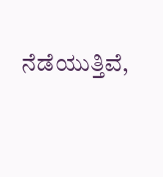ನೆಡೆಯುತ್ತಿವೆ,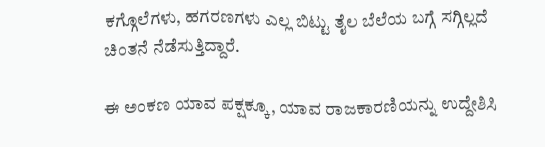ಕಗ್ಗೊಲೆಗಳು, ಹಗರಣಗಳು ಎಲ್ಲ ಬಿಟ್ಟು ತೈಲ ಬೆಲೆಯ ಬಗ್ಗೆ ಸಗ್ಗಿಲ್ಲದೆ ಚಿಂತನೆ ನೆಡೆಸುತ್ತಿದ್ದಾರೆ.

ಈ ಅಂಕಣ ಯಾವ ಪಕ್ಷಕ್ಕೂ, ಯಾವ ರಾಜಕಾರಣಿಯನ್ನು ಉದ್ದೇಶಿಸಿ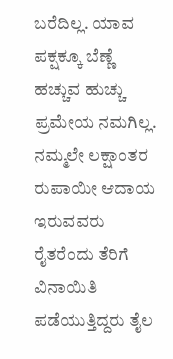ಬರೆದಿಲ್ಲ. ಯಾವ ಪಕ್ಷಕ್ಕೂ ಬೆಣ್ಣೆ ಹಚ್ಚುವ ಹುಚ್ಚು ಪ್ರಮೇಯ ನಮಗಿಲ್ಲ. ನಮ್ಮಲೇ ಲಕ್ಷಾಂತರ ರುಪಾಯೀ ಆದಾಯ ಇರುವವರು ರೈತರೆಂದು ತೆರಿಗೆ ವಿನಾಯಿತಿ ಪಡೆಯುತ್ತಿದ್ದರು ತೈಲ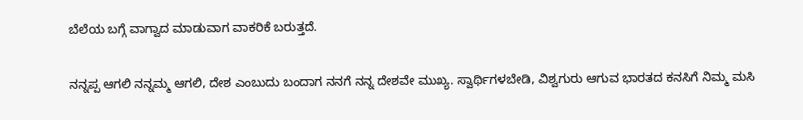ಬೆಲೆಯ ಬಗ್ಗೆ ವಾಗ್ವಾದ ಮಾಡುವಾಗ ವಾಕರಿಕೆ ಬರುತ್ತದೆ.

ನನ್ನಪ್ಪ ಆಗಲಿ ನನ್ನಮ್ಮ ಆಗಲಿ, ದೇಶ ಎಂಬುದು ಬಂದಾಗ ನನಗೆ ನನ್ನ ದೇಶವೇ ಮುಖ್ಯ. ಸ್ವಾರ್ಥಿಗಳಬೇಡಿ, ವಿಶ್ವಗುರು ಆಗುವ ಭಾರತದ ಕನಸಿಗೆ ನಿಮ್ಮ ಮಸಿ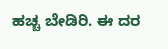ಹಚ್ಚ ಬೇಡಿರಿ. ಈ ದರ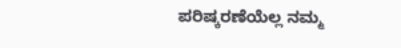ಪರಿಷ್ಕರಣೆಯೆಲ್ಲ ನಮ್ಮ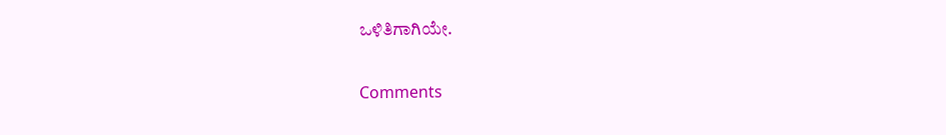ಒಳಿತಿಗಾಗಿಯೇ.

Comments